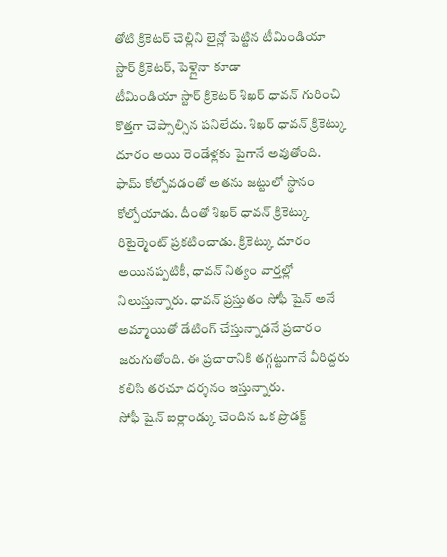తోటి క్రికెటర్ చెల్లిని లైన్లో పెట్టిన టీమిండియా స్టార్ క్రికెటర్, పెళ్లైనా కూడా
టీమిండియా స్టార్ క్రికెటర్ శిఖర్ ధావన్ గురించి కొత్తగా చెప్సాల్సిన పనిలేదు. శిఖర్ ధావన్ క్రికెట్కు దూరం అయి రెండేళ్లకు పైగానే అవుతోంది. ఫామ్ కోల్పోవడంతో అతను జట్టులో స్థానం కోల్పోయాడు. దీంతో శిఖర్ ధావన్ క్రికెట్కు రిటైర్మెంట్ ప్రకటించాడు. క్రికెట్కు దూరం అయినప్పటికీ, ధావన్ నిత్యం వార్తల్లో నిలుస్తున్నారు. ధావన్ ప్రస్తుతం సోఫీ షైన్ అనే అమ్మాయితో డేటింగ్ చేస్తున్నాడనే ప్రచారం జరుగుతోంది. ఈ ప్రచారానికి తగ్గట్టుగానే వీరిద్దరు కలిసి తరచూ దర్శనం ఇస్తున్నారు.
సోఫీ షైన్ ఐర్లాండ్కు చెందిన ఒక ప్రొడక్ట్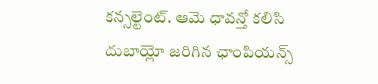కన్సల్టెంట్. ఆమె ధావన్తో కలిసి దుబాయ్లో జరిగిన ఛాంపియన్స్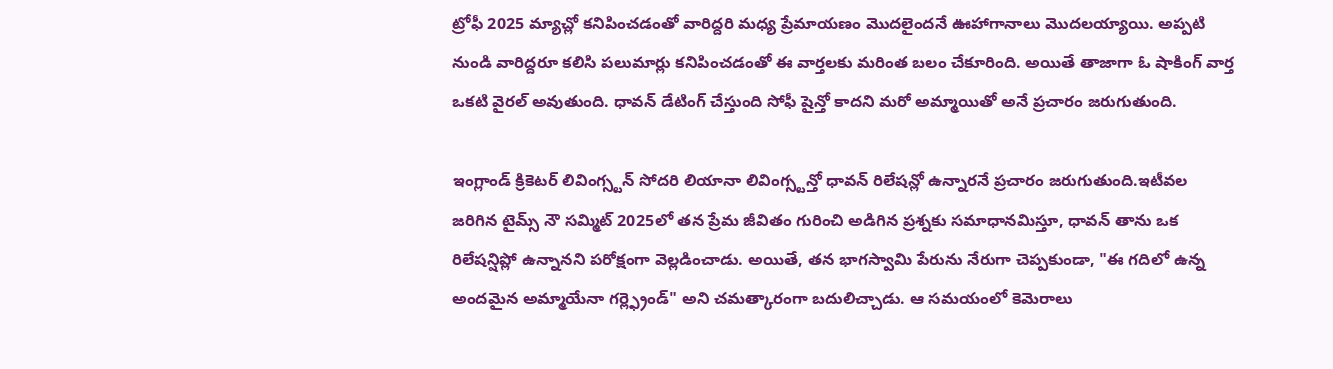ట్రోఫీ 2025 మ్యాచ్లో కనిపించడంతో వారిద్దరి మధ్య ప్రేమాయణం మొదలైందనే ఊహాగానాలు మొదలయ్యాయి. అప్పటి నుండి వారిద్దరూ కలిసి పలుమార్లు కనిపించడంతో ఈ వార్తలకు మరింత బలం చేకూరింది. అయితే తాజాగా ఓ షాకింగ్ వార్త ఒకటి వైరల్ అవుతుంది. ధావన్ డేటింగ్ చేస్తుంది సోఫీ షైన్తో కాదని మరో అమ్మాయితో అనే ప్రచారం జరుగుతుంది.

ఇంగ్లాండ్ క్రికెటర్ లివింగ్స్టన్ సోదరి లియానా లివింగ్స్టన్తో ధావన్ రిలేషన్లో ఉన్నారనే ప్రచారం జరుగుతుంది.ఇటీవల జరిగిన టైమ్స్ నౌ సమ్మిట్ 2025లో తన ప్రేమ జీవితం గురించి అడిగిన ప్రశ్నకు సమాధానమిస్తూ, ధావన్ తాను ఒక రిలేషన్షిప్లో ఉన్నానని పరోక్షంగా వెల్లడించాడు. అయితే, తన భాగస్వామి పేరును నేరుగా చెప్పకుండా, "ఈ గదిలో ఉన్న అందమైన అమ్మాయేనా గర్ల్ఫ్రెండ్" అని చమత్కారంగా బదులిచ్చాడు. ఆ సమయంలో కెమెరాలు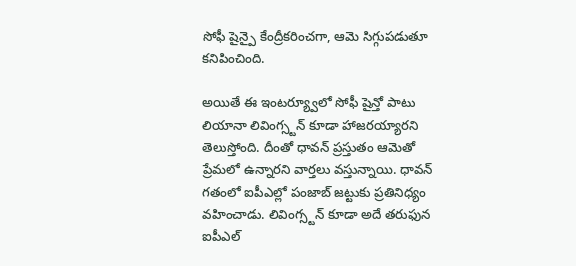సోఫీ షైన్పై కేంద్రీకరించగా, ఆమె సిగ్గుపడుతూ కనిపించింది.

అయితే ఈ ఇంటర్య్వూలో సోఫీ షైన్తో పాటు లియానా లివింగ్స్టన్ కూడా హాజరయ్యారని తెలుస్తోంది. దీంతో ధావన్ ప్రస్తుతం ఆమెతో ప్రేమలో ఉన్నారని వార్తలు వస్తున్నాయి. ధావన్ గతంలో ఐపీఎల్లో పంజాబ్ జట్టుకు ప్రతినిధ్యం వహించాడు. లివింగ్స్టన్ కూడా అదే తరుఫున ఐపీఎల్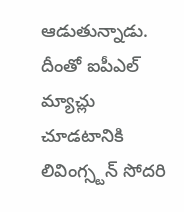ఆడుతున్నాడు. దీంతో ఐపీఎల్ మ్యాచ్లు చూడటానికి లివింగ్స్టన్ సోదరి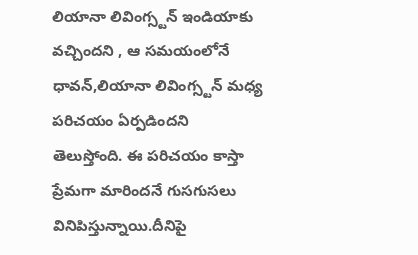లియానా లివింగ్స్టన్ ఇండియాకు వచ్చిందని , ఆ సమయంలోనే ధావన్,లియానా లివింగ్స్టన్ మధ్య పరిచయం ఏర్పడిందని తెలుస్తోంది. ఈ పరిచయం కాస్తా ప్రేమగా మారిందనే గుసగుసలు వినిపిస్తున్నాయి.దీనిపై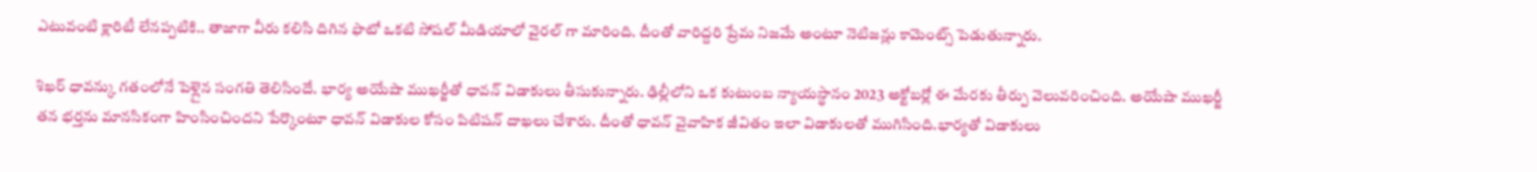ఎటువంటి క్లారిటీ లేనప్పటికి.. తాజాగా వీరు కలిసి దిగిన ఫొటో ఒకటి సోషల్ మీడియాలో వైరల్ గా మారింది. దీంతో వారిద్దరి ప్రేమ నిజమే అంటూ నెటిజన్లు కామెంట్స్ పెడుతున్నారు.

శిఖర్ ధావన్కు గతంలోనే పెళ్లైన సంగతి తెలిసిందే. భార్య అయేషా ముఖర్జీతో ధావన్ విడాకులు తీసుకున్నారు. ఢిల్లీలోని ఒక కుటుంబ న్యాయస్థానం 2023 అక్టోబర్లో ఈ మేరకు తీర్పు వెలువరించింది. అయేషా ముఖర్జీ తన భర్తను మానసికంగా హింసించిందని పేర్కొంటూ ధావన్ విడాకుల కోసం పిటిషన్ దాఖలు చేశారు. దీంతో ధావన్ వైవాహిక జీవితం ఇలా విడాకులతో ముగిసింది.భార్యతో విడాకులు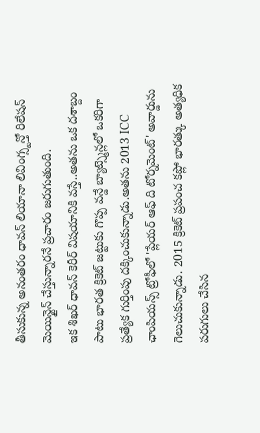తీసుకున్న అనంతరం ధావన్ లియానా లివింగ్స్టన్తో రిలేషన్ మెయిన్టైన్ చేస్తున్నారనే ప్రచారం జరుగుతుంది.
ఇక శిఖర్ ధావన్ కెరీర్ విషయానికి వస్తే..అతను ఒక దశాబ్దం పాటు భారత క్రికెట్ జట్టుకు గొప్ప వన్డే బ్యాట్స్మెన్లలో ఒకరిగా ప్రత్యేక గుర్తింపు దక్కించుకున్నాడు.అతను 2013 ICC ఛాంపియన్స్ ట్రోఫీలో 'ప్లేయర్ ఆఫ్ ది టోర్నమెంట్' అవార్డును గెలుచుకున్నాడు. 2015 క్రికెట్ ప్రపంచ కప్లో భారత్కు అత్యధిక పరుగులు చేసిన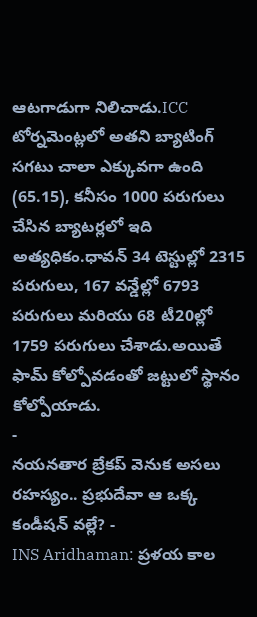ఆటగాడుగా నిలిచాడు.ICC టోర్నమెంట్లలో అతని బ్యాటింగ్ సగటు చాలా ఎక్కువగా ఉంది (65.15), కనీసం 1000 పరుగులు చేసిన బ్యాటర్లలో ఇది అత్యధికం.ధావన్ 34 టెస్టుల్లో 2315 పరుగులు, 167 వన్డేల్లో 6793 పరుగులు మరియు 68 టీ20ల్లో 1759 పరుగులు చేశాడు.అయితే ఫామ్ కోల్పోవడంతో జట్టులో స్థానం కోల్పోయాడు.
-
నయనతార బ్రేకప్ వెనుక అసలు రహస్యం.. ప్రభుదేవా ఆ ఒక్క కండీషన్ వల్లే? -
INS Aridhaman: ప్రళయ కాల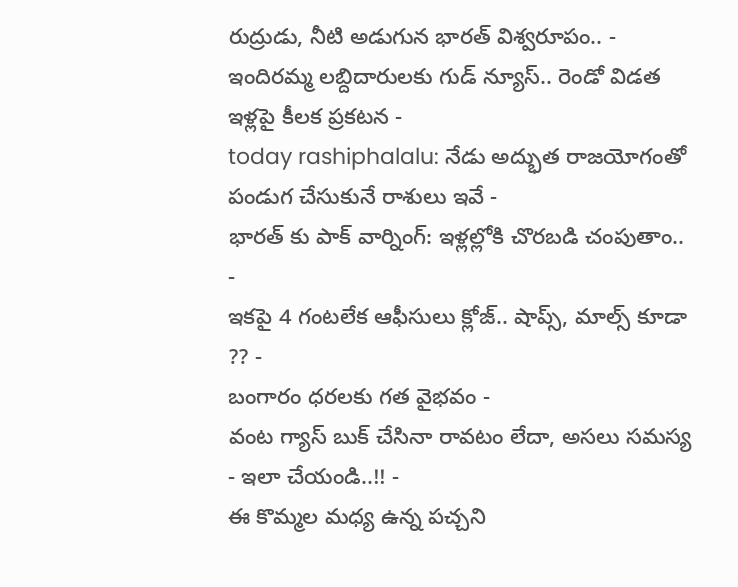రుద్రుడు, నీటి అడుగున భారత్ విశ్వరూపం.. -
ఇందిరమ్మ లబ్దిదారులకు గుడ్ న్యూస్.. రెండో విడత ఇళ్లపై కీలక ప్రకటన -
today rashiphalalu: నేడు అద్భుత రాజయోగంతో పండుగ చేసుకునే రాశులు ఇవే -
భారత్ కు పాక్ వార్నింగ్: ఇళ్లల్లోకి చొరబడి చంపుతాం.. -
ఇకపై 4 గంటలేక ఆఫీసులు క్లోజ్.. షాప్స్, మాల్స్ కూడా ?? -
బంగారం ధరలకు గత వైభవం -
వంట గ్యాస్ బుక్ చేసినా రావటం లేదా, అసలు సమస్య - ఇలా చేయండి..!! -
ఈ కొమ్మల మధ్య ఉన్న పచ్చని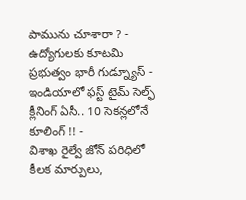పామును చూశారా ? -
ఉద్యోగులకు కూటమి ప్రభుత్వం భారీ గుడ్న్యూస్ -
ఇండియాలో ఫస్ట్ టైమ్ సెల్ఫ్ క్లీనింగ్ ఏసీ.. 10 సెకన్లలోనే కూలింగ్ !! -
విశాఖ రైల్వే జోన్ పరిధిలో కీలక మార్పులు,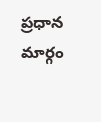ప్రధాన మార్గం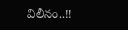విలీనం..!!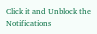Click it and Unblock the Notifications